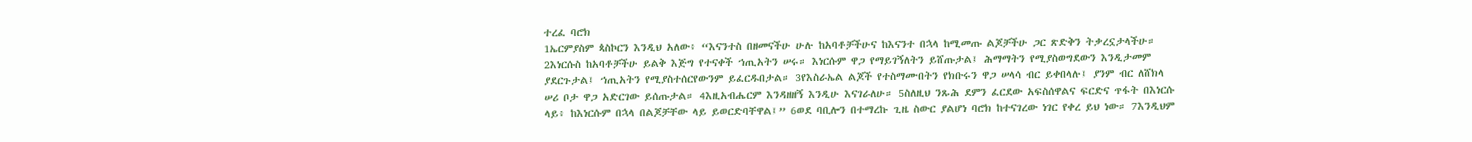ተረፈ ባሮክ
1ኤርምያስም ጳስኮርን እንዲህ አለው፥ “እናንተስ በዘመናችሁ ሁሉ ከአባቶቻችሁና ከእናንተ በኋላ ከሚመጡ ልጆቻችሁ ጋር ጽድቅን ትቃረኗታላችሁ። 2እነርሱስ ከአባቶቻችሁ ይልቅ እጅግ የተናቀች ኀጢአትን ሠሩ። እነርሱም ዋጋ የማይገኝለትን ይሸጡታል፤ ሕማማትን የሚያስወግደውን እንዲታመም ያደርጉታል፤ ኀጢአትን የሚያስተሰርየውንም ይፈርዱበታል። 3የእስራኤል ልጆች የተስማሙበትን የክቡሩን ዋጋ ሠላሳ ብር ይቀበላሉ፤ ያንም ብር ለሸክላ ሠሪ ቦታ ዋጋ አድርገው ይሰጡታል። 4እዚአብሔርም እንዳዘዘኝ እንዲሁ እናገራለሁ። 5ስለዚህ ንጹሕ ደምን ፈርደው አፍስሰዋልና ፍርድና ጥፋት በእነርሱ ላይ፥ ከእነርሱም በኋላ በልጆቻቸው ላይ ይወርድባቸዋል፤” 6ወደ ባቢሎን በተማረኩ ጊዜ ስውር ያልሆነ ባሮክ ከተናገረው ነገር የቀረ ይህ ነው። 7እንዲህም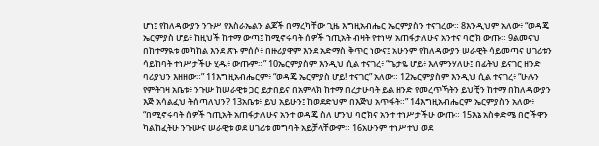ሆነ፤ የከለዳውያን ንጉሥ የእስራኤልን ልጆች በማረካቸው ጊዜ እግዚአብሔር ኤርምያስን ተናገረው። 8እንዲህም አለው፥ “ወዳጄ ኤርምያስ ሆይ፥ ከዚህች ከተማ ውጣ፤ ከሚኖሩባት ሰዎች ኀጢአት ብዛት የተነሣ አጠፋታለሁና አንተና ባሮክ ውጡ። 9ልመናህ በከተማዪቱ መካከል እንደ ጽኑ ምሰሶ፥ በዙሪያዋም እንደ አድማስ ቅጥር ነውና፤ አሁንም የከለዳውያን ሠራዊት ሳይመጣና ሀገሪቱን ሳይከባት ተነሥታችሁ ሂዱ፥ ውጡም።” 10ኤርምያስም እንዲህ ሲል ተናገረ፥ “ጌታዬ ሆይ፥ እለምንሃለሁ፤ በፊትህ ይናገር ዘንድ ባሪያህን እዘዘው።” 11እግዚአብሔርም፥ “ወዳጄ ኤርምያስ ሆይ! ተናገር” አለው። 12ኤርምያስም እንዲህ ሲል ተናገረ፥ “ሁሉን የምትገዛ አቤቱ፥ ንጉሡ ከሠራዊቱ ጋር ይታበይና በአምላክ ከተማ በረታሁባት ይል ዘንድ የመረጥኻትን ይህቺን ከተማ በከለዳውያን እጅ አሳልፈህ ትሰጣለህን? 13አቤቱ፥ ይህ አይሁን፤ ከወደድህም በእጅህ አጥፋት።” 14እግዚአብሔርም ኤርምያስን አለው፥ “በሚኖሩባት ሰዎች ኀጢአት አጠፋታለሁና አንተ ወዳጄ ስለ ሆንህ ባሮክና አንተ ተነሥታችሁ ውጡ። 15እኔ አስቀድሜ በሮችዋን ካልከፈትሁ ንጉሡና ሠራዊቱ ወደ ሀገሪቱ መግባት አይቻላቸውም። 16አሁንም ተነሥተህ ወደ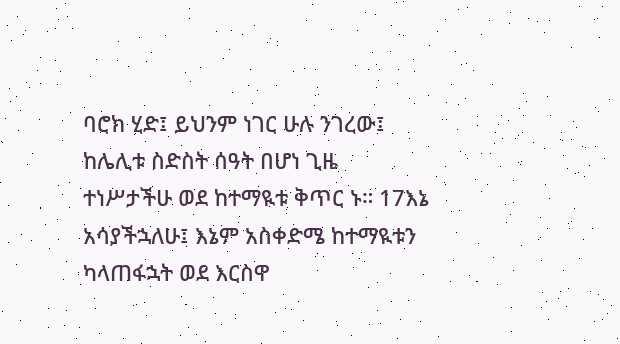ባሮክ ሂድ፤ ይህንም ነገር ሁሉ ንገረው፤ ከሌሊቱ ስድስት ሰዓት በሆነ ጊዜ ተነሥታችሁ ወደ ከተማዪቱ ቅጥር ኑ። 17እኔ አሳያችኋለሁ፤ እኔም አስቀድሜ ከተማዪቱን ካላጠፋኋት ወደ እርስዋ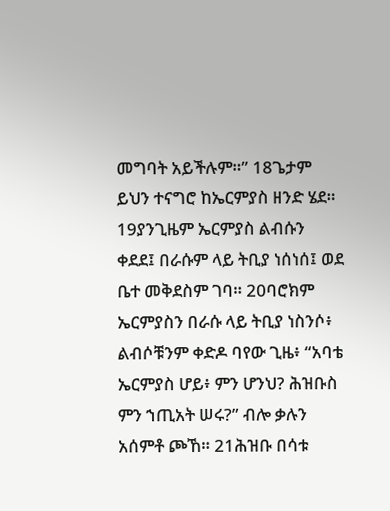መግባት አይችሉም።” 18ጌታም ይህን ተናግሮ ከኤርምያስ ዘንድ ሄደ። 19ያንጊዜም ኤርምያስ ልብሱን ቀደደ፤ በራሱም ላይ ትቢያ ነሰነሰ፤ ወደ ቤተ መቅደስም ገባ። 20ባሮክም ኤርምያስን በራሱ ላይ ትቢያ ነስንሶ፥ ልብሶቹንም ቀድዶ ባየው ጊዜ፥ “አባቴ ኤርምያስ ሆይ፥ ምን ሆንህ? ሕዝቡስ ምን ኀጢአት ሠሩ?” ብሎ ቃሉን አሰምቶ ጮኸ። 21ሕዝቡ በሳቱ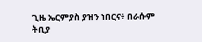ጊዜ ኤርምያስ ያዝን ነበርና፥ በራሱም ትቢያ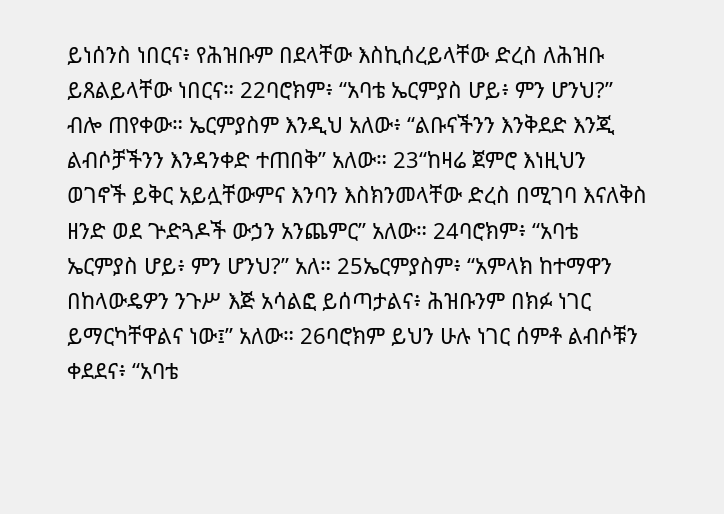ይነሰንስ ነበርና፥ የሕዝቡም በደላቸው እስኪሰረይላቸው ድረስ ለሕዝቡ ይጸልይላቸው ነበርና። 22ባሮክም፥ “አባቴ ኤርምያስ ሆይ፥ ምን ሆንህ?” ብሎ ጠየቀው። ኤርምያስም እንዲህ አለው፥ “ልቡናችንን እንቅደድ እንጂ ልብሶቻችንን እንዳንቀድ ተጠበቅ” አለው። 23“ከዛሬ ጀምሮ እነዚህን ወገኖች ይቅር አይሏቸውምና እንባን እስክንመላቸው ድረስ በሚገባ እናለቅስ ዘንድ ወደ ጕድጓዶች ውኃን አንጨምር” አለው። 24ባሮክም፥ “አባቴ ኤርምያስ ሆይ፥ ምን ሆንህ?” አለ። 25ኤርምያስም፥ “አምላክ ከተማዋን በከላውዴዎን ንጉሥ እጅ አሳልፎ ይሰጣታልና፥ ሕዝቡንም በክፉ ነገር ይማርካቸዋልና ነው፤” አለው። 26ባሮክም ይህን ሁሉ ነገር ሰምቶ ልብሶቹን ቀደደና፥ “አባቴ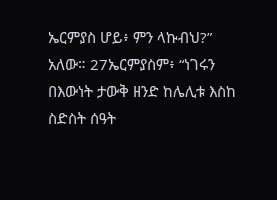ኤርምያስ ሆይ፥ ምን ላኩብህ?” አለው። 27ኤርምያስም፥ “ነገሩን በእውነት ታውቅ ዘንድ ከሌሊቱ እስከ ስድስት ሰዓት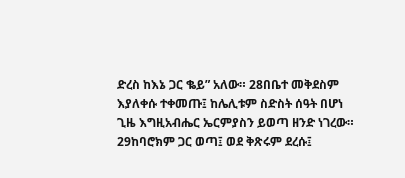ድረስ ከእኔ ጋር ቈይ” አለው። 28በቤተ መቅደስም እያለቀሱ ተቀመጡ፤ ከሌሊቱም ስድስት ሰዓት በሆነ ጊዜ እግዚአብሔር ኤርምያስን ይወጣ ዘንድ ነገረው። 29ከባሮክም ጋር ወጣ፤ ወደ ቅጽሩም ደረሱ፤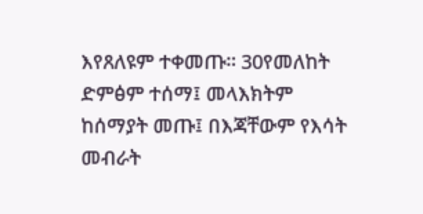እየጸለዩም ተቀመጡ። 30የመለከት ድምፅም ተሰማ፤ መላእክትም ከሰማያት መጡ፤ በእጃቸውም የእሳት መብራት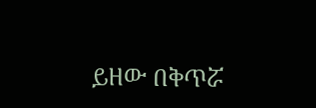ይዘው በቅጥሯ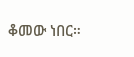ቆመው ነበር።